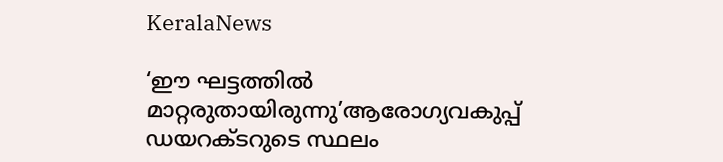KeralaNews

‘ഈ ഘട്ടത്തിൽ മാറ്റരുതായിരുന്നു’ആരോഗ്യവകുപ്പ് ഡയറക്ടറുടെ സ്ഥലം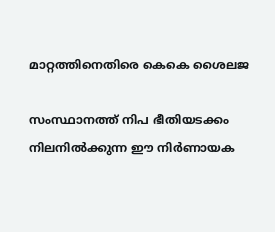മാറ്റത്തിനെതിരെ കെകെ ശൈലജ

സംസ്ഥാനത്ത് നിപ ഭീതിയടക്കം നിലനിൽക്കുന്ന ഈ നിർണായക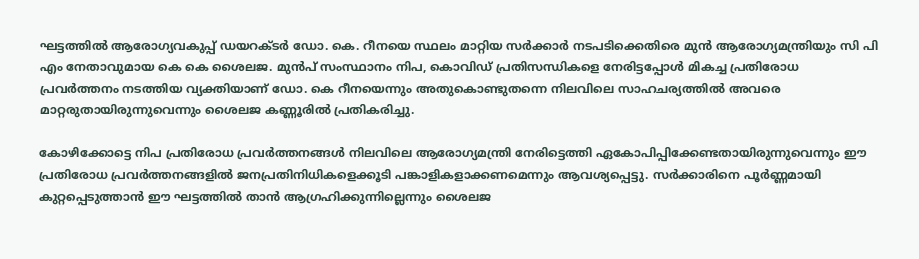ഘട്ടത്തിൽ ആരോഗ്യവകുപ്പ് ഡയറക്ടർ ഡോ. കെ. റീനയെ സ്ഥലം മാറ്റിയ സർക്കാർ നടപടിക്കെതിരെ മുൻ ആരോഗ്യമന്ത്രിയും സി പി എം നേതാവുമായ കെ കെ ശൈലജ. മുൻപ് സംസ്ഥാനം നിപ, കൊവിഡ് പ്രതിസന്ധികളെ നേരിട്ടപ്പോൾ മികച്ച പ്രതിരോധ പ്രവർത്തനം നടത്തിയ വ്യക്തിയാണ് ഡോ. കെ റീനയെന്നും അതുകൊണ്ടുതന്നെ നിലവിലെ സാഹചര്യത്തിൽ അവരെ മാറ്റരുതായിരുന്നുവെന്നും ശൈലജ കണ്ണൂരിൽ പ്രതികരിച്ചു.

കോഴിക്കോട്ടെ നിപ പ്രതിരോധ പ്രവർത്തനങ്ങൾ നിലവിലെ ആരോഗ്യമന്ത്രി നേരിട്ടെത്തി ഏകോപിപ്പിക്കേണ്ടതായിരുന്നുവെന്നും ഈ പ്രതിരോധ പ്രവർത്തനങ്ങളിൽ ജനപ്രതിനിധികളെക്കൂടി പങ്കാളികളാക്കണമെന്നും ആവശ്യപ്പെട്ടു. സർക്കാരിനെ പൂർണ്ണമായി കുറ്റപ്പെടുത്താൻ ഈ ഘട്ടത്തിൽ താൻ ആഗ്രഹിക്കുന്നില്ലെന്നും ശൈലജ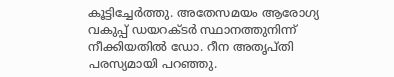കൂട്ടിച്ചേർത്തു. അതേസമയം ആരോഗ്യ വകുപ്പ് ഡയറക്ടർ സ്ഥാനത്തുനിന്ന് നീക്കിയതിൽ ഡോ. റീന അതൃപ്തി പരസ്യമായി പറ‍ഞ്ഞു.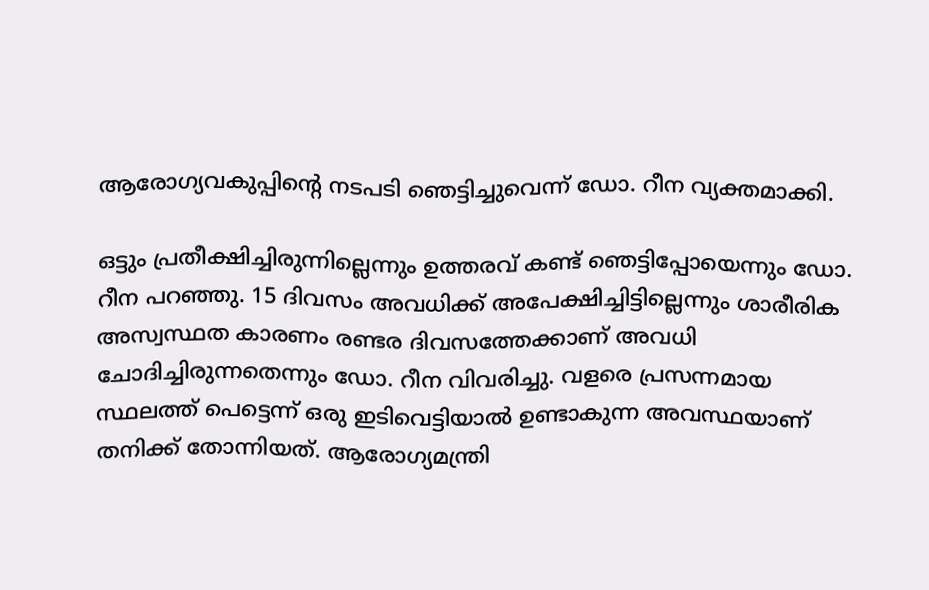ആരോഗ്യവകുപ്പിൻ്റെ നടപടി ഞെട്ടിച്ചുവെന്ന് ഡോ. റീന വ്യക്തമാക്കി.

ഒട്ടും പ്രതീക്ഷിച്ചിരുന്നില്ലെന്നും ഉത്തരവ് കണ്ട് ഞെട്ടിപ്പോയെന്നും ഡോ. റീന പറഞ്ഞു. 15 ദിവസം അവധിക്ക് അപേക്ഷിച്ചിട്ടില്ലെന്നും ശാരീരിക അസ്വസ്ഥത കാരണം രണ്ടര ദിവസത്തേക്കാണ് അവധി ചോദിച്ചിരുന്നതെന്നും ഡോ. റീന വിവരിച്ചു. വളരെ പ്രസന്നമായ സ്ഥലത്ത് പെട്ടെന്ന് ഒരു ഇടിവെട്ടിയാൽ ഉണ്ടാകുന്ന അവസ്ഥയാണ് തനിക്ക് തോന്നിയത്. ആരോഗ്യമന്ത്രി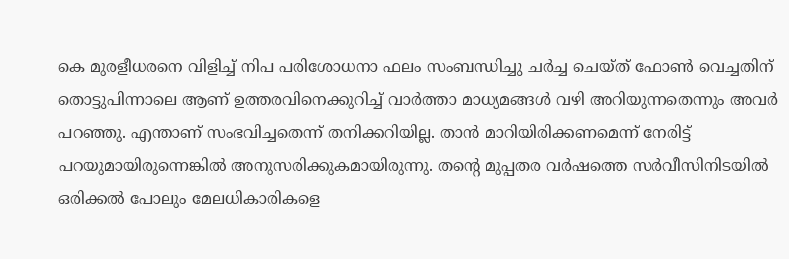കെ മുരളീധരനെ വിളിച്ച് നിപ പരിശോധനാ ഫലം സംബന്ധിച്ചു ചർച്ച ചെയ്ത് ഫോൺ വെച്ചതിന് തൊട്ടുപിന്നാലെ ആണ് ഉത്തരവിനെക്കുറിച്ച് വാർത്താ മാധ്യമങ്ങൾ വഴി അറിയുന്നതെന്നും അവർ പറഞ്ഞു. എന്താണ് സംഭവിച്ചതെന്ന് തനിക്കറിയില്ല. താൻ മാറിയിരിക്കണമെന്ന് നേരിട്ട് പറയുമായിരുന്നെങ്കിൽ അനുസരിക്കുകമായിരുന്നു. തൻ്റെ മുപ്പതര വർഷത്തെ സർവീസിനിടയിൽ ഒരിക്കൽ പോലും മേലധികാരികളെ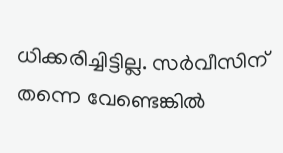ധിക്കരിച്ചിട്ടില്ല. സർവീസിന് തന്നെ വേണ്ടെങ്കിൽ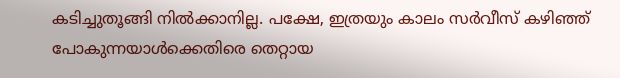കടിച്ചുതൂങ്ങി നിൽക്കാനില്ല. പക്ഷേ, ഇത്രയും കാലം സർവീസ് കഴിഞ്ഞ് പോകുന്നയാൾക്കെതിരെ തെറ്റായ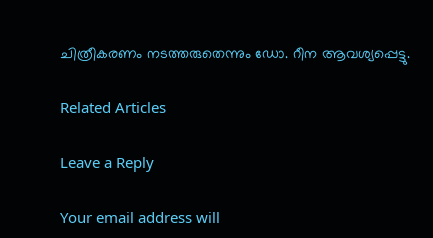ചിത്രീകരണം നടത്തരുതെന്നും ഡോ. റീന ആവശ്യപ്പെട്ടു.

Related Articles

Leave a Reply

Your email address will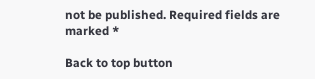not be published. Required fields are marked *

Back to top button